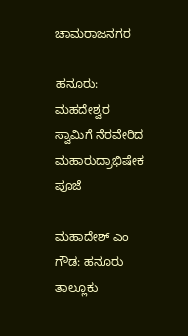ಚಾಮರಾಜನಗರ

ಹನೂರು: ಮಹದೇಶ್ವರ ಸ್ವಾಮಿಗೆ ನೆರವೇರಿದ ಮಹಾರುದ್ರಾಭಿಷೇಕ ಪೂಜೆ

ಮಹಾದೇಶ್‌ ಎಂ ಗೌಡ: ಹನೂರು ತಾಲ್ಲೂಕು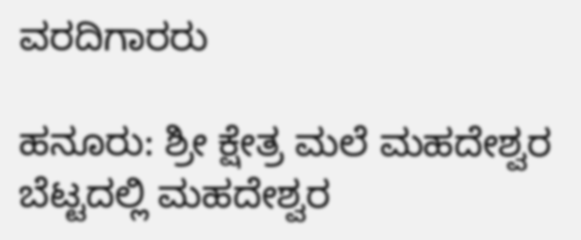ವರದಿಗಾರರು

ಹನೂರು: ಶ್ರೀ ಕ್ಷೇತ್ರ ಮಲೆ ಮಹದೇಶ್ವರ ಬೆಟ್ಟದಲ್ಲಿ ಮಹದೇಶ್ವರ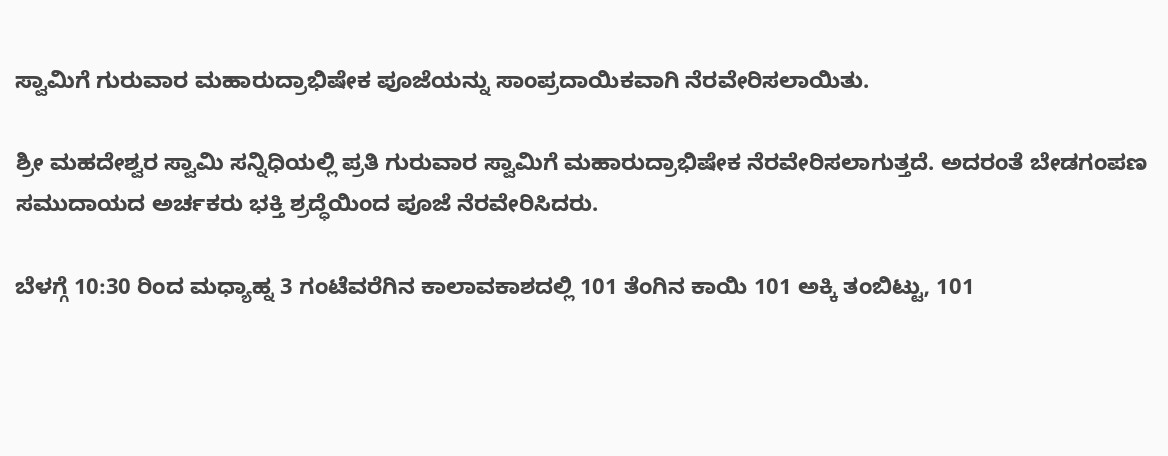ಸ್ವಾಮಿಗೆ ಗುರುವಾರ ಮಹಾರುದ್ರಾಭಿಷೇಕ ಪೂಜೆಯನ್ನು ಸಾಂಪ್ರದಾಯಿಕವಾಗಿ ನೆರವೇರಿಸಲಾಯಿತು.

ಶ್ರೀ ಮಹದೇಶ್ವರ ಸ್ವಾಮಿ ಸನ್ನಿಧಿಯಲ್ಲಿ ಪ್ರತಿ ಗುರುವಾರ ಸ್ವಾಮಿಗೆ ಮಹಾರುದ್ರಾಭಿಷೇಕ ನೆರವೇರಿಸಲಾಗುತ್ತದೆ. ಅದರಂತೆ ಬೇಡಗಂಪಣ ಸಮುದಾಯದ ಅರ್ಚಕರು ಭಕ್ತಿ ಶ್ರದ್ಧೆಯಿಂದ ಪೂಜೆ ನೆರವೇರಿಸಿದರು.

ಬೆಳಗ್ಗೆ 10:30 ರಿಂದ ಮಧ್ಯಾಹ್ನ 3 ಗಂಟೆವರೆಗಿನ ಕಾಲಾವಕಾಶದಲ್ಲಿ 101 ತೆಂಗಿನ ಕಾಯಿ 101 ಅಕ್ಕಿ ತಂಬಿಟ್ಟು, 101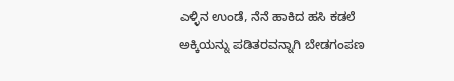ಎಳ್ಳಿನ ಉಂಡೆ, ನೆನೆ ಹಾಕಿದ ಹಸಿ ಕಡಲೆ ಅಕ್ಕಿಯನ್ನು ಪಡಿತರವನ್ನಾಗಿ ಬೇಡಗಂಪಣ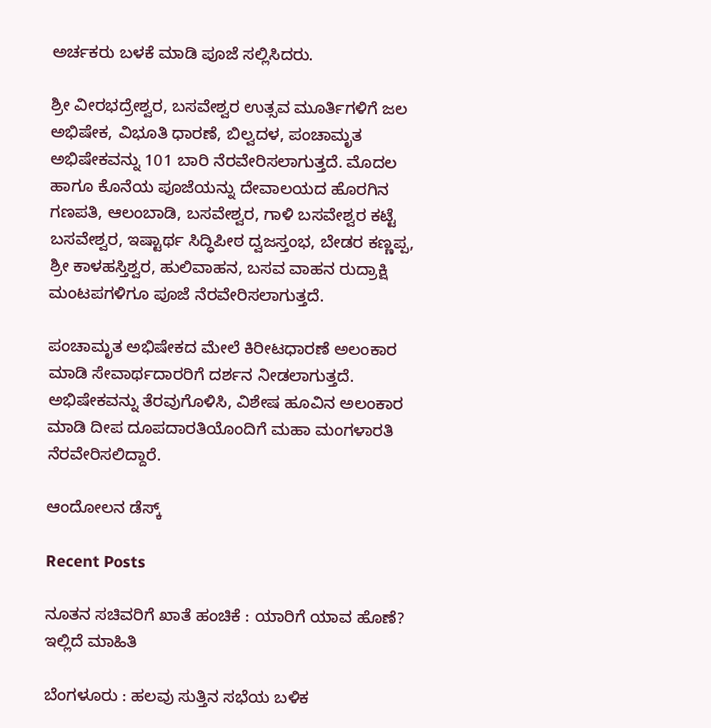ಅರ್ಚಕರು ಬಳಕೆ ಮಾಡಿ ಪೂಜೆ ಸಲ್ಲಿಸಿದರು.

ಶ್ರೀ ವೀರಭದ್ರೇಶ್ವರ, ಬಸವೇಶ್ವರ ಉತ್ಸವ ಮೂರ್ತಿಗಳಿಗೆ ಜಲ ಅಭಿಷೇಕ, ವಿಭೂತಿ ಧಾರಣೆ, ಬಿಲ್ವದಳ, ಪಂಚಾಮೃತ ಅಭಿಷೇಕವನ್ನು 101 ಬಾರಿ ನೆರವೇರಿಸಲಾಗುತ್ತದೆ. ಮೊದಲ ಹಾಗೂ ಕೊನೆಯ ಪೂಜೆಯನ್ನು ದೇವಾಲಯದ ಹೊರಗಿನ ಗಣಪತಿ, ಆಲಂಬಾಡಿ, ಬಸವೇಶ್ವರ, ಗಾಳಿ ಬಸವೇಶ್ವರ ಕಟ್ಟೆ ಬಸವೇಶ್ವರ, ಇಷ್ಟಾರ್ಥ ಸಿದ್ಧಿಪೀಠ ದ್ವಜಸ್ತಂಭ, ಬೇಡರ ಕಣ್ಣಪ್ಪ, ಶ್ರೀ ಕಾಳಹಸ್ತಿಶ್ವರ, ಹುಲಿವಾಹನ, ಬಸವ ವಾಹನ ರುದ್ರಾಕ್ಷಿ ಮಂಟಪಗಳಿಗೂ ಪೂಜೆ ನೆರವೇರಿಸಲಾಗುತ್ತದೆ.

ಪಂಚಾಮೃತ ಅಭಿಷೇಕದ ಮೇಲೆ ಕಿರೀಟಧಾರಣೆ ಅಲಂಕಾರ ಮಾಡಿ ಸೇವಾರ್ಥದಾರರಿಗೆ ದರ್ಶನ ನೀಡಲಾಗುತ್ತದೆ. ಅಭಿಷೇಕವನ್ನು ತೆರವುಗೊಳಿಸಿ, ವಿಶೇಷ ಹೂವಿನ ಅಲಂಕಾರ ಮಾಡಿ ದೀಪ ದೂಪದಾರತಿಯೊಂದಿಗೆ ಮಹಾ ಮಂಗಳಾರತಿ ನೆರವೇರಿಸಲಿದ್ದಾರೆ.

ಆಂದೋಲನ ಡೆಸ್ಕ್

Recent Posts

ನೂತನ ಸಚಿವರಿಗೆ ಖಾತೆ ಹಂಚಿಕೆ : ಯಾರಿಗೆ ಯಾವ ಹೊಣೆ? ಇಲ್ಲಿದೆ ಮಾಹಿತಿ

ಬೆಂಗಳೂರು : ಹಲವು ಸುತ್ತಿನ ಸಭೆಯ ಬಳಿಕ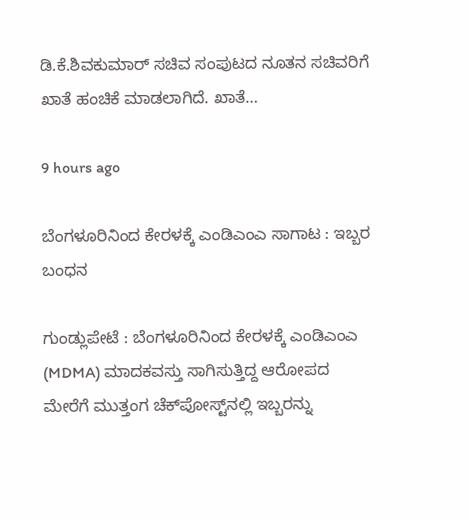ಡಿ.ಕೆ.ಶಿವಕುಮಾರ್ ಸಚಿವ ಸಂಪುಟದ ನೂತನ ಸಚಿವರಿಗೆ ಖಾತೆ ಹಂಚಿಕೆ ಮಾಡಲಾಗಿದೆ. ಖಾತೆ…

9 hours ago

ಬೆಂಗಳೂರಿನಿಂದ ಕೇರಳಕ್ಕೆ ಎಂಡಿಎಂಎ ಸಾಗಾಟ : ಇಬ್ಬರ ಬಂಧನ

ಗುಂಡ್ಲುಪೇಟೆ : ಬೆಂಗಳೂರಿನಿಂದ ಕೇರಳಕ್ಕೆ ಎಂಡಿಎಂಎ (MDMA) ಮಾದಕವಸ್ತು ಸಾಗಿಸುತ್ತಿದ್ದ ಆರೋಪದ ಮೇರೆಗೆ ಮುತ್ತಂಗ ಚೆಕ್‌ಪೋಸ್ಟ್‌ನಲ್ಲಿ ಇಬ್ಬರನ್ನು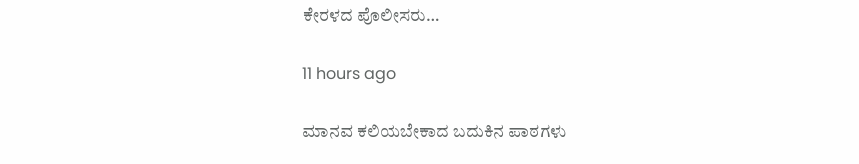ಕೇರಳದ ಪೊಲೀಸರು…

11 hours ago

ಮಾನವ ಕಲಿಯಬೇಕಾದ ಬದುಕಿನ ಪಾಠಗಳು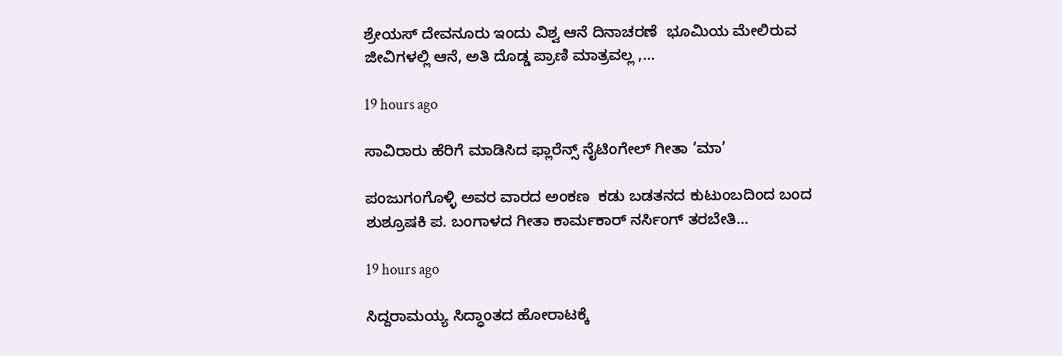ಶ್ರೇಯಸ್ ದೇವನೂರು ಇಂದು ವಿಶ್ವ ಆನೆ ದಿನಾಚರಣೆ  ಭೂಮಿಯ ಮೇಲಿರುವ ಜೀವಿಗಳಲ್ಲಿ ಆನೆ, ಅತಿ ದೊಡ್ಡ ಪ್ರಾಣಿ ಮಾತ್ರವಲ್ಲ ,…

19 hours ago

ಸಾವಿರಾರು ಹೆರಿಗೆ ಮಾಡಿಸಿದ ಫ್ಲಾರೆನ್ಸ್ ನೈಟಿಂಗೇಲ್ ಗೀತಾ ‘ಮಾ’

ಪಂಜುಗಂಗೊಳ್ಳಿ ಅವರ ವಾರದ ಅಂಕಣ  ಕಡು ಬಡತನದ ಕುಟುಂಬದಿಂದ ಬಂದ ಶುಶ್ರೂಷಕಿ ಪ. ಬಂಗಾಳದ ಗೀತಾ ಕಾರ್ಮಕಾರ್ ನರ್ಸಿಂಗ್ ತರಬೇತಿ…

19 hours ago

ಸಿದ್ದರಾಮಯ್ಯ ಸಿದ್ಧಾಂತದ ಹೋರಾಟಕ್ಕೆ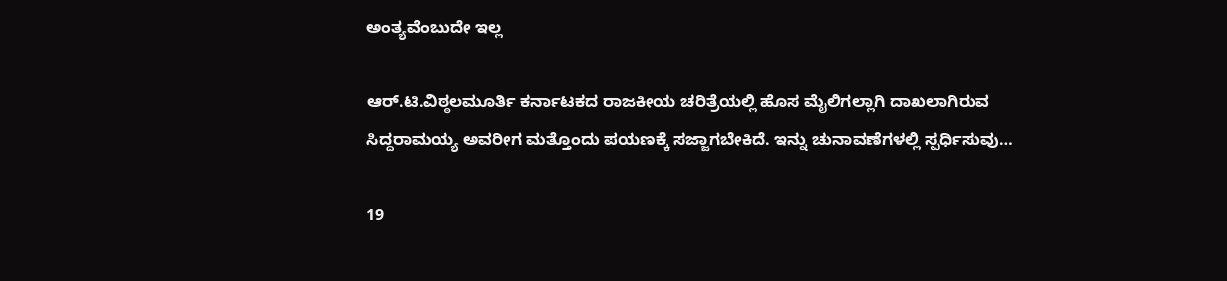ಅಂತ್ಯವೆಂಬುದೇ ಇಲ್ಲ

ಆರ್.ಟಿ.ವಿಠ್ಠಲಮೂರ್ತಿ ಕರ್ನಾಟಕದ ರಾಜಕೀಯ ಚರಿತ್ರೆಯಲ್ಲಿ ಹೊಸ ಮೈಲಿಗಲ್ಲಾಗಿ ದಾಖಲಾಗಿರುವ ಸಿದ್ದರಾಮಯ್ಯ ಅವರೀಗ ಮತ್ತೊಂದು ಪಯಣಕ್ಕೆ ಸಜ್ಜಾಗಬೇಕಿದೆ. ಇನ್ನು ಚುನಾವಣೆಗಳಲ್ಲಿ ಸ್ಪರ್ಧಿಸುವು…

19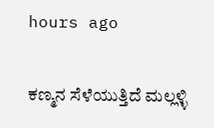hours ago

ಕಣ್ಮನ ಸೆಳೆಯುತ್ತಿದೆ ಮಲ್ಲಳ್ಳಿ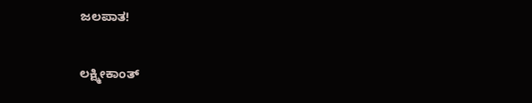ಜಲಪಾತ!

ಲಕ್ಷ್ಮೀಕಾಂತ್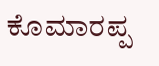ಕೊಮಾರಪ್ಪ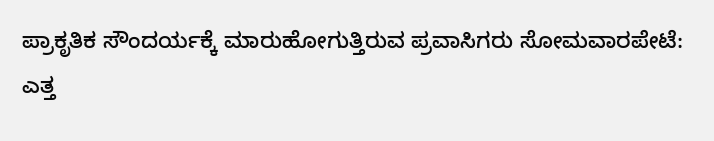ಪ್ರಾಕೃತಿಕ ಸೌಂದರ್ಯಕ್ಕೆ ಮಾರುಹೋಗುತ್ತಿರುವ ಪ್ರವಾಸಿಗರು ಸೋಮವಾರಪೇಟೆ: ಎತ್ತ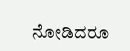ನೋಡಿದರೂ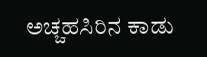ಅಚ್ಚಹಸಿರಿನ ಕಾಡು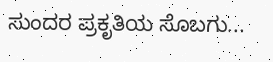ಸುಂದರ ಪ್ರಕೃತಿಯ ಸೊಬಗು...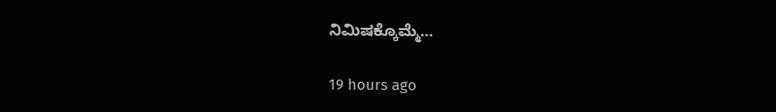ನಿಮಿಷಕ್ಕೊಮ್ಮೆ…

19 hours ago